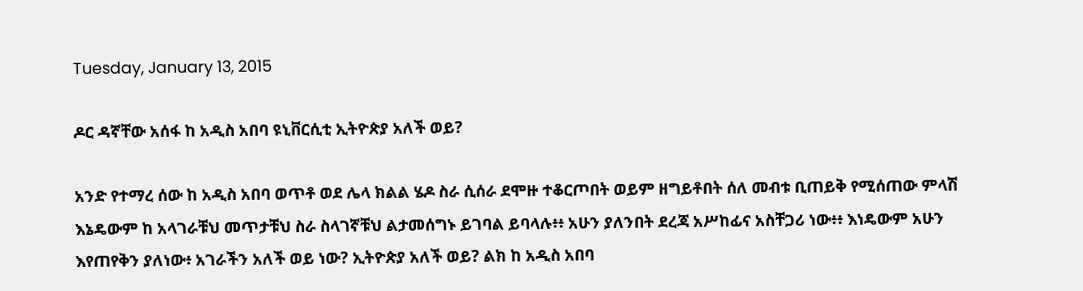Tuesday, January 13, 2015

ዶር ዳኛቸው አሰፋ ከ አዲስ አበባ ዩኒቨርሲቲ ኢትዮጵያ አለች ወይ?

አንድ የተማረ ሰው ከ አዲስ አበባ ወጥቶ ወደ ሌላ ክልል ሄዶ ስራ ሲሰራ ደሞዙ ተቆርጦበት ወይም ዘግይቶበት ሰለ መብቱ ቢጠይቅ የሚሰጠው ምላሽ እኔዴውም ከ አላገራቹህ መጥታቹህ ስራ ስላገኛቹህ ልታመሰግኑ ይገባል ይባላሉ፥፥ አሁን ያለንበት ደረጃ አሥከፊና አስቸጋሪ ነው፥፥ እነዴውም አሁን እየጠየቅን ያለነው፥ አገራችን አለች ወይ ነው? ኢትዮጵያ አለች ወይ? ልክ ከ አዲስ አበባ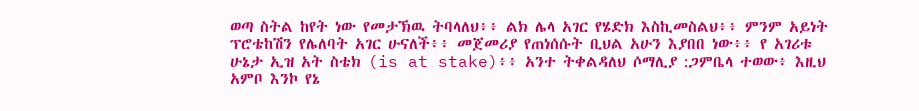ወጣ ስትል ከየት ነው የመታኽዉ ትባላለህ፥፥ ልክ ሌላ አገር የሄድክ እስኪመስልህ፥፥ ምንም አይነት ፕሮቴከሽን የሌለባት አገር ሁናለች፥፥ መጀመሪያ የጠነሰሱት ቢህል አሁን እያበበ ነው፥፥ የ አገሪቱ ሁኔታ ኢዝ አት ስቴክ (is at stake)፥፥ አንተ ትቀልዳለህ ሶማሊያ :ጋምቤላ ተወው፥ እዚህ አምቦ እንኮ የኔ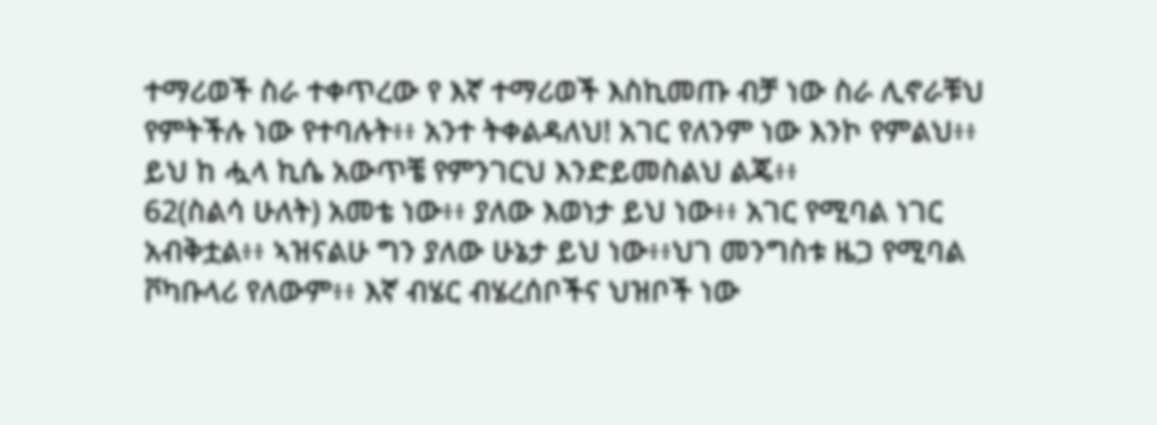ተማሪወች ስራ ተቀጥረው የ እኛ ተማሪወች እስኪመጡ ብቻ ነው ስራ ሊኖራቹህ የምትችሉ ነው የተባሉት፥፥ አንተ ትቀልዳለህ! አገር የለንም ነው እንኮ የምልህ፥፥ ይህ ከ ሗላ ኪሴ አውጥቼ የምንገርህ እንድይመስልህ ልጄ፥፥
62(ስልሳ ሁለት) አመቴ ነው፥፥ ያለው እወነታ ይህ ነው፥፥ አገር የሚባል ነገር አብቅቷል፥፥ ኣዝናልሁ ግን ያለው ሁኔታ ይህ ነው፥፥ህገ መንግስቱ ዜጋ የሚባል ቮካቡላሪ የለውም፥፥ እኛ ብሄር ብሄረሰቦችና ህዝቦች ነው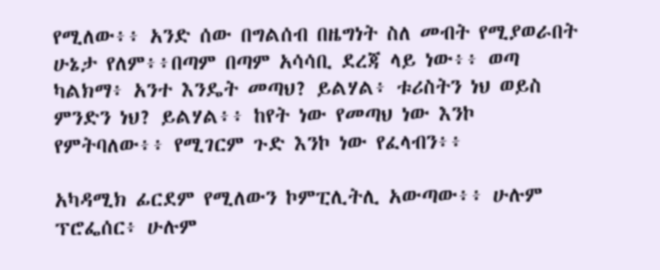የሚለው፥፥ አንድ ሰው በግልሰብ በዜግነት ስለ መብት የሚያወራበት ሁኔታ የለም፥፥በጣም በጣም አሳሳቢ ደረጃ ላይ ነው፥፥ ወጣ ካልክማ፥ አንተ እንዴት መጣህ? ይልሃል፥ ቱሪስትን ነህ ወይስ ምንድን ነህ? ይልሃል፥፥ ከየት ነው የመጣህ ነው እንኮ የምትባለው፥፥ የሚገርም ጉድ እንኮ ነው የፈላብን፥፥

አካዳሚክ ፊርደም የሚለውን ኮምፒሊትሊ አውጣው፥፥ ሁሉም ፕሮፌሰር፥ ሁሉም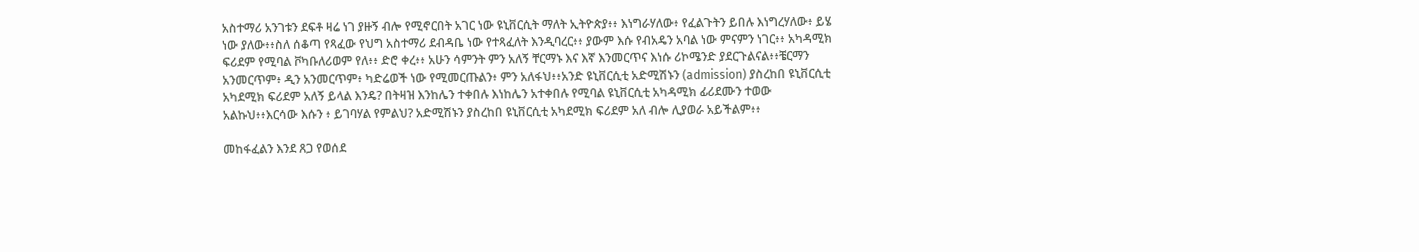አስተማሪ አንገቱን ደፍቶ ዛሬ ነገ ያዙኝ ብሎ የሚኖርበት አገር ነው ዩኒቨርሲት ማለት ኢትዮጵያ፥፥ እነግራሃለው፥ የፈልጉትን ይበሉ እነግረሃለው፥ ይሄ ነው ያለው፥፥ስለ ሰቆጣ የጻፈው የህግ አስተማሪ ደብዳቤ ነው የተጻፈለት እንዲባረር፥፥ ያውም እሱ የብአዴን አባል ነው ምናምን ነገር፥፥ አካዳሚክ ፍሪደም የሚባል ቮካቡለሪወም የለ፥፥ ድሮ ቀረ፥፥ አሁን ሳምንት ምን አለኝ ቸርማኑ እና እኛ እንመርጥና እነሱ ሪኮሜንድ ያደርጉልናል፥፥ቼርማን አንመርጥም፥ ዲን አንመርጥም፥ ካድሬወች ነው የሚመርጡልን፥ ምን አለፋህ፥፥አንድ ዩኒቨርሲቲ አድሚሽኑን (admission) ያስረከበ ዩኒቨርሲቲ አካደሚክ ፍሪደም አለኝ ይላል እንዴ? በትዛዝ እንከሌን ተቀበሉ እነከሌን አተቀበሉ የሚባል ዩኒቨርሲቲ አካዳሚክ ፊሪደሙን ተወው አልኩህ፥፥እርሳው እሱን ፥ ይገባሃል የምልህ? አድሚሽኑን ያስረከበ ዩኒቨርሲቲ አካደሚክ ፍሪደም አለ ብሎ ሊያወራ አይችልም፥፥

መከፋፈልን እንደ ጸጋ የወሰደ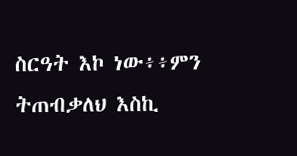ስርዓት እኮ ነው፥፥ምን ትጠብቃለህ እስኪ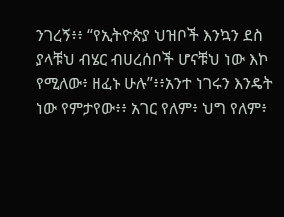ንገረኝ፥፥ “የኢትዮጵያ ህዝቦች እንኳን ደስ ያላቹህ ብሄር ብሀረሰቦች ሆናቹህ ነው እኮ የሚለው፥ ዘፈኑ ሁሉ”፥፥አንተ ነገሩን እንዴት ነው የምታየው፥፥ አገር የለም፥ ህግ የለም፥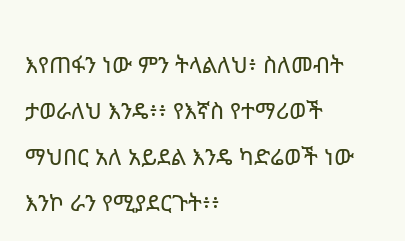እየጠፋን ነው ምን ትላልለህ፥ ስለመብት ታወራለህ እንዴ፥፥ የእኛስ የተማሪወች ማህበር አለ አይደል እንዴ ካድሬወች ነው እንኮ ራን የሚያደርጉት፥፥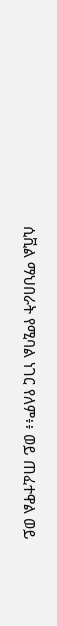ሲቪል ማህበራት የሚባል ነገር የለም፥፥ ወይ ጠፈተዋል ወይ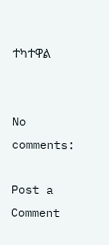ተካተዋል


No comments:

Post a Comment